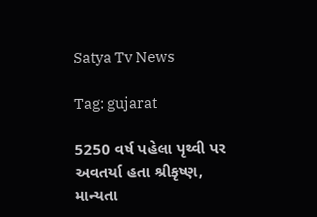Satya Tv News

Tag: gujarat

5250 વર્ષ પહેલા પૃથ્વી પર અવતર્યા હતા શ્રીકૃષ્ણ, માન્યતા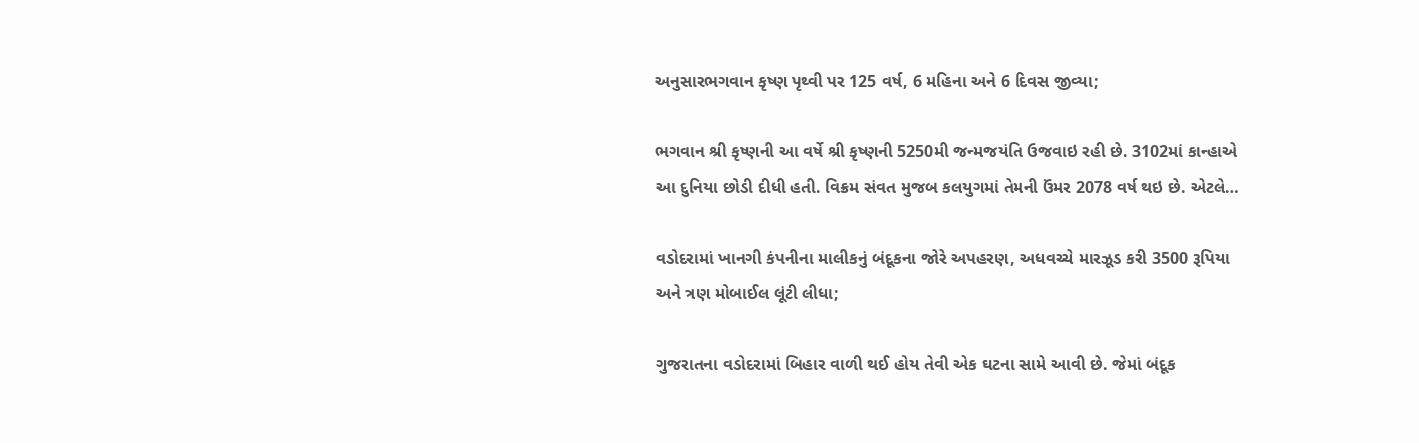અનુસારભગવાન કૃષ્ણ પૃથ્વી પર 125 વર્ષ, 6 મહિના અને 6 દિવસ જીવ્યા;

ભગવાન શ્રી કૃષ્ણની આ વર્ષે શ્રી કૃષ્ણની 5250મી જન્મજયંતિ ઉજવાઇ રહી છે. 3102માં કાન્હાએ આ દુનિયા છોડી દીધી હતી. વિક્રમ સંવત મુજબ કલયુગમાં તેમની ઉંમર 2078 વર્ષ થઇ છે. એટલે…

વડોદરામાં ખાનગી કંપનીના માલીકનું બંદૂકના જોરે અપહરણ, અધવચ્ચે મારઝૂડ કરી 3500 રૂપિયા અને ત્રણ મોબાઈલ લૂંટી લીધા;

ગુજરાતના વડોદરામાં બિહાર વાળી થઈ હોય તેવી એક ઘટના સામે આવી છે. જેમાં બંદૂક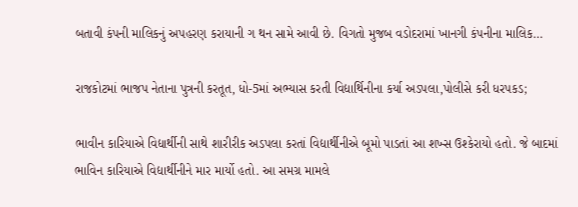બતાવી કંપની માલિકનું અપહરણ કરાયાની ગ થન સામે આવી છે. વિગતો મુજબ વડોદરામાં ખાનગી કંપનીના માલિક…

રાજકોટમાં ભાજપ નેતાના પુત્રની કરતૂત, ધો-5માં અભ્યાસ કરતી વિદ્યાર્થિનીના કર્યા અડપલા,પોલીસે કરી ધરપકડ;

ભાવીન કારિયાએ વિદ્યાર્થીની સાથે શારીરીક અડપલા કરતાં વિદ્યાર્થીનીએ બૂમો પાડતાં આ શખ્સ ઉશ્કેરાયો હતો. જે બાદમાં ભાવિન કારિયાએ વિદ્યાર્થીનીને માર માર્યો હતો. આ સમગ્ર મામલે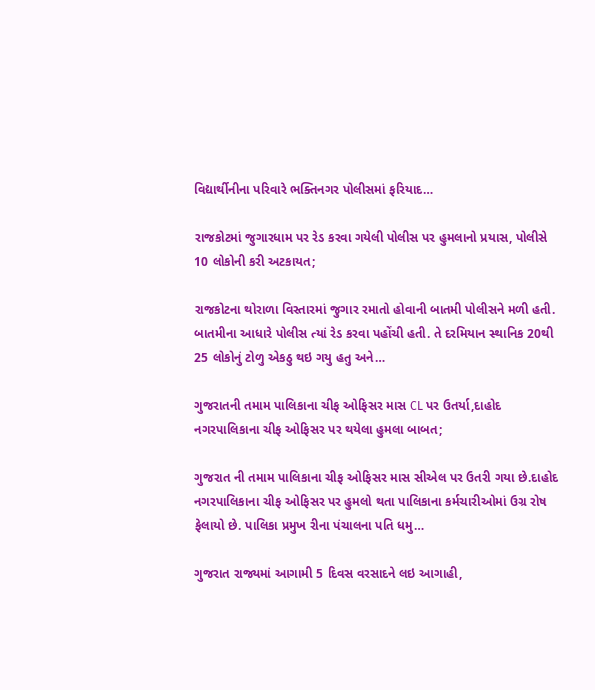વિદ્યાર્થીનીના પરિવારે ભક્તિનગર પોલીસમાં ફરિયાદ…

રાજકોટમાં જુગારધામ પર રેડ કરવા ગયેલી પોલીસ પર હુમલાનો પ્રયાસ, પોલીસે 10 લોકોની કરી અટકાયત;

રાજકોટના થોરાળા વિસ્તારમાં જુગાર રમાતો હોવાની બાતમી પોલીસને મળી હતી. બાતમીના આધારે પોલીસ ત્યાં રેડ કરવા પહોંચી હતી. તે દરમિયાન સ્થાનિક 20થી 25 લોકોનું ટોળુ એકઠુ થઇ ગયુ હતુ અને…

ગુજરાતની તમામ પાલિકાના ચીફ ઓફિસર માસ CL પર ઉતર્યા,દાહોદ નગરપાલિકાના ચીફ ઓફિસર પર થયેલા હુમલા બાબત;

ગુજરાત ની તમામ પાલિકાના ચીફ ઓફિસર માસ સીએલ પર ઉતરી ગયા છે.દાહોદ નગરપાલિકાના ચીફ ઓફિસર પર હુમલો થતા પાલિકાના કર્મચારીઓમાં ઉગ્ર રોષ ફેલાયો છે. પાલિકા પ્રમુખ રીના પંચાલના પતિ ધમુ…

ગુજરાત રાજ્યમાં આગામી 5 દિવસ વરસાદને લઇ આગાહી,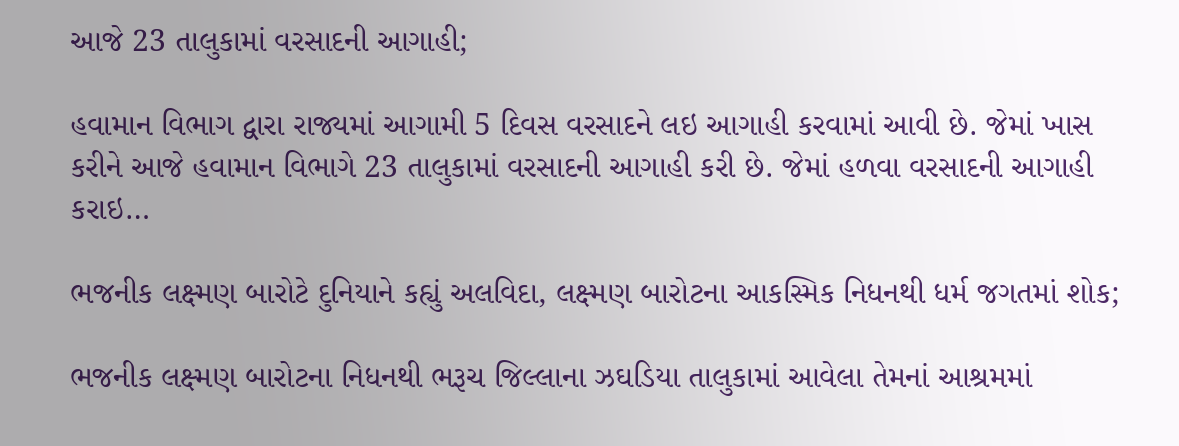આજે 23 તાલુકામાં વરસાદની આગાહી;

હવામાન વિભાગ દ્વારા રાજ્યમાં આગામી 5 દિવસ વરસાદને લઇ આગાહી કરવામાં આવી છે. જેમાં ખાસ કરીને આજે હવામાન વિભાગે 23 તાલુકામાં વરસાદની આગાહી કરી છે. જેમાં હળવા વરસાદની આગાહી કરાઇ…

ભજનીક લક્ષ્મણ બારોટે દુનિયાને કહ્યું અલવિદા, લક્ષ્મણ બારોટના આકસ્મિક નિધનથી ધર્મ જગતમાં શોક;

ભજનીક લક્ષ્મણ બારોટના નિધનથી ભરૂચ જિલ્લાના ઝઘડિયા તાલુકામાં આવેલા તેમનાં આશ્રમમાં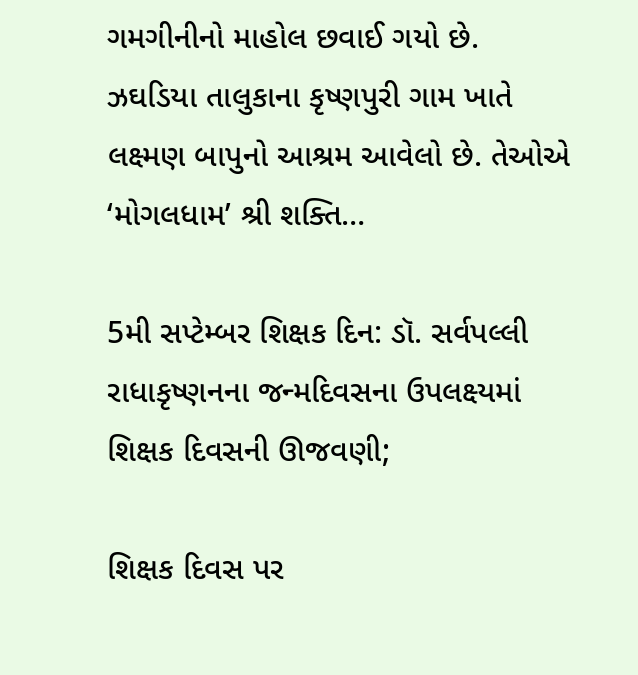ગમગીનીનો માહોલ છવાઈ ગયો છે. ઝઘડિયા તાલુકાના કૃષ્ણપુરી ગામ ખાતે લક્ષ્મણ બાપુનો આશ્રમ આવેલો છે. તેઓએ ‘મોગલધામ’ શ્રી શક્તિ…

5મી સપ્ટેમ્બર શિક્ષક દિન: ડૉ. સર્વપલ્લી રાધાકૃષ્ણનના જન્મદિવસના ઉપલક્ષ્યમાં શિક્ષક દિવસની ઊજવણી;

શિક્ષક દિવસ પર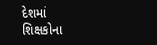દેશમાં શિક્ષકોના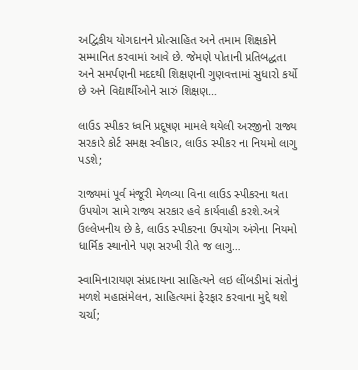અદ્વિકીય યોગદાનને પ્રોત્સાહિત અને તમામ શિક્ષકોને સમ્માનિત કરવામાં આવે છે. જેમણે પોતાની પ્રતિબદ્ધતા અને સમર્પણની મદદથી શિક્ષણની ગુણવત્તામાં સુધારો કર્યો છે અને વિદ્યાર્થીઓને સારું શિક્ષણ…

લાઉડ સ્પીકર ધ્વનિ પ્રદૂષણ મામલે થયેલી અરજીનો રાજ્ય સરકારે કોર્ટ સમક્ષ સ્વીકાર, લાઉડ સ્પીકર ના નિયમો લાગુ પડશે;

રાજ્યમાં પૂર્વ મંજૂરી મેળવ્યા વિના લાઉડ સ્પીકરના થતા ઉપયોગ સામે રાજ્ય સરકાર હવે કાર્યવાહી કરશે.અત્રે ઉલ્લેખનીય છે કે, લાઉડ સ્પીકરના ઉપયોગ અંગેના નિયમો ધાર્મિક સ્થાનોને પણ સરખી રીતે જ લાગુ…

સ્વામિનારાયણ સંપ્રદાયના સાહિત્યને લઇ લીંબડીમાં સંતોનું મળશે મહાસંમેલન, સાહિત્યમાં ફેરફાર કરવાના મુદ્દે થશે ચર્ચા;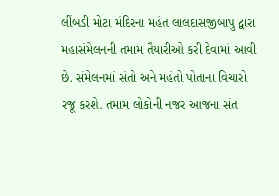લીંબડી મોટા મંદિરના મહંત લાલદાસજીબાપુ દ્વારા મહાસંમેલનની તમામ તૈયારીઓ કરી દેવામાં આવી છે. સંમેલનમાં સંતો અને મહંતો પોતાના વિચારો રજૂ કરશે. તમામ લોકોની નજર આજના સંત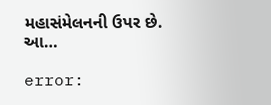મહાસંમેલનની ઉપર છે. આ…

error: